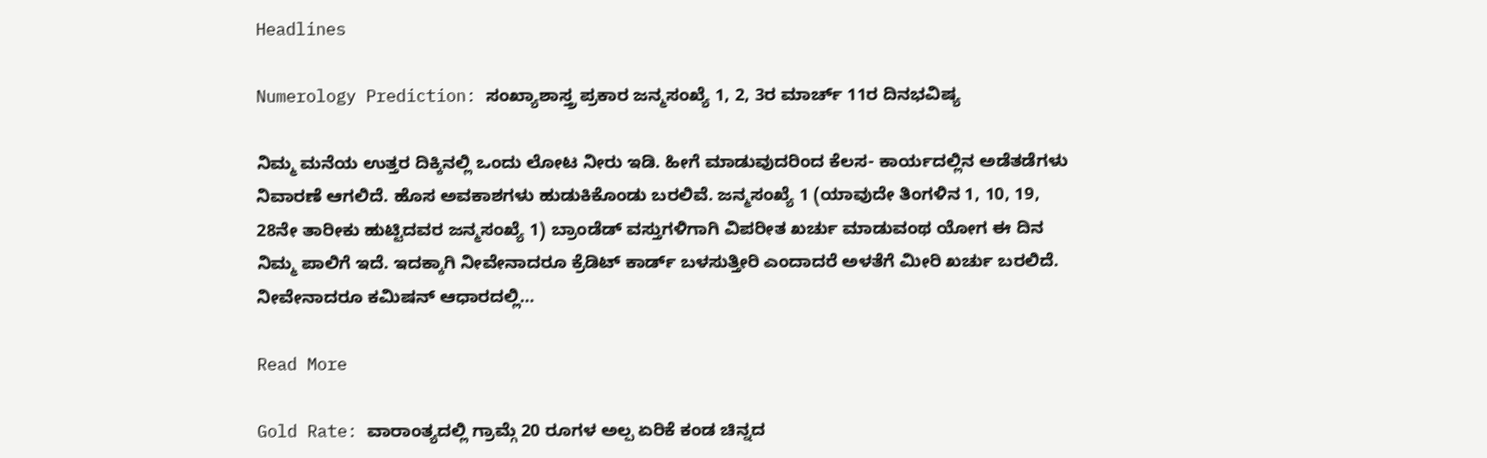Headlines

Numerology Prediction: ಸಂಖ್ಯಾಶಾಸ್ತ್ರ ಪ್ರಕಾರ ಜನ್ಮಸಂಖ್ಯೆ 1, 2, 3ರ ಮಾರ್ಚ್ 11ರ ದಿನಭವಿಷ್ಯ

ನಿಮ್ಮ ಮನೆಯ ಉತ್ತರ ದಿಕ್ಕಿನಲ್ಲಿ ಒಂದು ಲೋಟ ನೀರು ಇಡಿ. ಹೀಗೆ ಮಾಡುವುದರಿಂದ ಕೆಲಸ- ಕಾರ್ಯದಲ್ಲಿನ ಅಡೆತಡೆಗಳು ನಿವಾರಣೆ ಆಗಲಿದೆ. ಹೊಸ ಅವಕಾಶಗಳು ಹುಡುಕಿಕೊಂಡು ಬರಲಿವೆ. ಜನ್ಮಸಂಖ್ಯೆ 1 (ಯಾವುದೇ ತಿಂಗಳಿನ 1, 10, 19, 28ನೇ ತಾರೀಕು ಹುಟ್ಟಿದವರ ಜನ್ಮಸಂಖ್ಯೆ 1) ಬ್ರಾಂಡೆಡ್ ವಸ್ತುಗಳಿಗಾಗಿ ವಿಪರೀತ ಖರ್ಚು ಮಾಡುವಂಥ ಯೋಗ ಈ ದಿನ ನಿಮ್ಮ ಪಾಲಿಗೆ ಇದೆ. ಇದಕ್ಕಾಗಿ ನೀವೇನಾದರೂ ಕ್ರೆಡಿಟ್ ಕಾರ್ಡ್ ಬಳಸುತ್ತೀರಿ ಎಂದಾದರೆ ಅಳತೆಗೆ ಮೀರಿ ಖರ್ಚು ಬರಲಿದೆ. ನೀವೇನಾದರೂ ಕಮಿಷನ್ ಆಧಾರದಲ್ಲಿ…

Read More

Gold Rate: ವಾರಾಂತ್ಯದಲ್ಲಿ ಗ್ರಾಮ್ಗೆ 20 ರೂಗಳ ಅಲ್ಪ ಏರಿಕೆ ಕಂಡ ಚಿನ್ನದ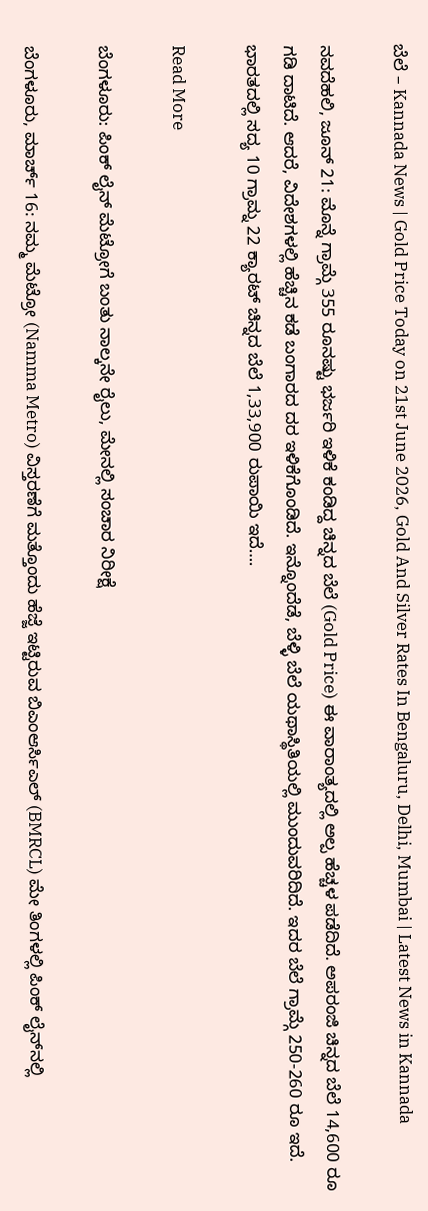ಬೆಲೆ – Kannada News | Gold Price Today on 21st June 2026, Gold And Silver Rates In Bengaluru, Delhi, Mumbai | Latest News in Kannada

ನವದೆಹಲಿ, ಜೂನ್ 21: ಮೊನ್ನೆ ಗ್ರಾಮ್ಗೆ 355 ರೂನಷ್ಟು ಭರ್ಜರಿ ಇಳಿಕೆ ಕಂಡಿದ್ದ ಚಿನ್ನದ ಬೆಲೆ (Gold Price) ಈ ವಾರಾಂತ್ಯದಲ್ಲಿ ಅಲ್ಪ ಹೆಚ್ಚಳ ಪಡೆದಿದೆ. ಅಪರಂಜಿ ಚಿನ್ನದ ಬೆಲೆ 14,600 ರೂ ಗಡಿ ದಾಟಿದೆ. ಆದರೆ, ವಿದೇಶಗಳಲ್ಲಿ ಹೆಚ್ಚಿನ ಕಡೆ ಬಂಗಾರದ ದರ ಇಳಿಕೆಗೊಂಡಿದೆ. ಇನ್ನೊಂದೆಡೆ, ಬೆಳ್ಳಿ ಬೆಲೆ ಯಥಾಸ್ಥಿತಿಯಲ್ಲಿ ಮುಂದುವರಿದಿದೆ. ಇದರ ಬೆಲೆ ಗ್ರಾಮ್ಗೆ 250-260 ರೂ ಇದೆ. ಭಾರತದಲ್ಲಿ ಸದ್ಯ 10 ಗ್ರಾಮ್ನ 22 ಕ್ಯಾರಟ್ ಚಿನ್ನದ ಬೆಲೆ 1,33,900 ರುಪಾಯಿ ಇದೆ….

Read More

ಬೆಂಗಳೂರು: ಪಿಂಕ್ ಲೈನ್ ಮೆಟ್ರೋಗೆ ಬಂತು ನಾಲ್ಕನೇ ರೈಲು, ಮೇನಲ್ಲಿ ಸಂಚಾರ ನಿರೀಕ್ಷೆ

ಬೆಂಗಳೂರು, ಮಾರ್ಚ್ 16: ನಮ್ಮ ಮೆಟ್ರೋ (Namma Metro) ವಿಸ್ತರಣೆಗೆ ಮತ್ತೊಂದು ಹೆಜ್ಜೆ ಇಟ್ಟಿರುವ ಬಿಎಂಆರ್ಸಿಎಲ್ (BMRCL) ಮೇ ತಿಂಗಳಲ್ಲಿ ಪಿಂಕ್ ಲೈನ್‌ನಲ್ಲಿ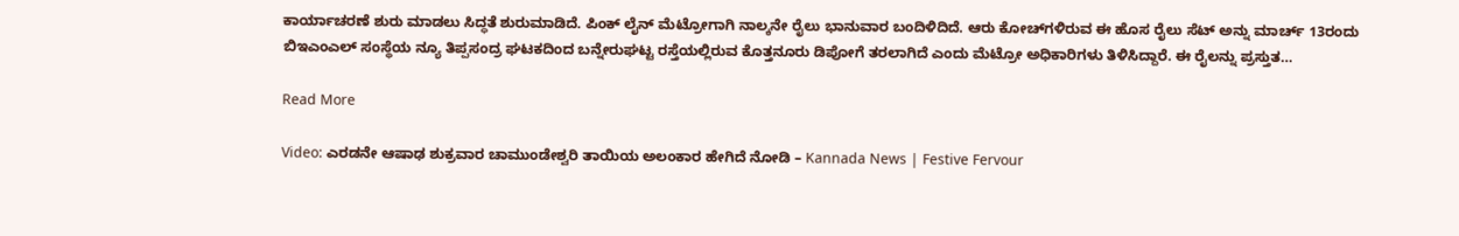ಕಾರ್ಯಾಚರಣೆ ಶುರು ಮಾಡಲು ಸಿದ್ಧತೆ ಶುರುಮಾಡಿದೆ. ಪಿಂಕ್ ಲೈನ್‌ ಮೆಟ್ರೋಗಾಗಿ ನಾಲ್ಕನೇ ರೈಲು ಭಾನುವಾರ ಬಂದಿಳಿದಿದೆ. ಆರು ಕೋಚ್‌ಗಳಿರುವ ಈ ಹೊಸ ರೈಲು ಸೆಟ್‌ ಅನ್ನು ಮಾರ್ಚ್‌ 13ರಂದು ಬಿಇಎಂಎಲ್ ಸಂಸ್ಥೆಯ ನ್ಯೂ ತಿಪ್ಪಸಂದ್ರ ಘಟಕದಿಂದ ಬನ್ನೇರುಘಟ್ಟ ರಸ್ತೆಯಲ್ಲಿರುವ ಕೊತ್ತನೂರು ಡಿಪೋಗೆ ತರಲಾಗಿದೆ ಎಂದು ಮೆಟ್ರೋ ಅಧಿಕಾರಿಗಳು ತಿಳಿಸಿದ್ದಾರೆ. ಈ ರೈಲನ್ನು ಪ್ರಸ್ತುತ…

Read More

Video: ಎರಡನೇ ಆಷಾಢ ಶುಕ್ರವಾರ ಚಾಮುಂಡೇಶ್ವರಿ ತಾಯಿಯ ಅಲಂಕಾರ ಹೇಗಿದೆ ನೋಡಿ – Kannada News | Festive Fervour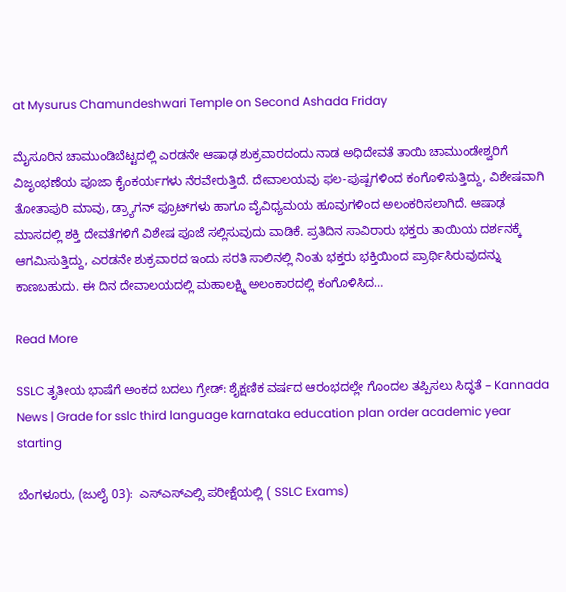at Mysurus Chamundeshwari Temple on Second Ashada Friday

ಮೈಸೂರಿನ ಚಾಮುಂಡಿಬೆಟ್ಟದಲ್ಲಿ ಎರಡನೇ ಆಷಾಢ ಶುಕ್ರವಾರದಂದು ನಾಡ ಅಧಿದೇವತೆ ತಾಯಿ ಚಾಮುಂಡೇಶ್ವರಿಗೆ ವಿಜೃಂಭಣೆಯ ಪೂಜಾ ಕೈಂಕರ್ಯಗಳು ನೆರವೇರುತ್ತಿದೆ. ದೇವಾಲಯವು ಫಲ-ಪುಷ್ಪಗಳಿಂದ ಕಂಗೊಳಿಸುತ್ತಿದ್ದು, ವಿಶೇಷವಾಗಿ ತೋತಾಪುರಿ ಮಾವು, ಡ್ರ್ಯಾಗನ್ ಫ್ರೂಟ್‌ಗಳು ಹಾಗೂ ವೈವಿಧ್ಯಮಯ ಹೂವುಗಳಿಂದ ಅಲಂಕರಿಸಲಾಗಿದೆ. ಆಷಾಢ ಮಾಸದಲ್ಲಿ ಶಕ್ತಿ ದೇವತೆಗಳಿಗೆ ವಿಶೇಷ ಪೂಜೆ ಸಲ್ಲಿಸುವುದು ವಾಡಿಕೆ. ಪ್ರತಿದಿನ ಸಾವಿರಾರು ಭಕ್ತರು ತಾಯಿಯ ದರ್ಶನಕ್ಕೆ ಆಗಮಿಸುತ್ತಿದ್ದು, ಎರಡನೇ ಶುಕ್ರವಾರದ ಇಂದು ಸರತಿ ಸಾಲಿನಲ್ಲಿ ನಿಂತು ಭಕ್ತರು ಭಕ್ತಿಯಿಂದ ಪ್ರಾರ್ಥಿಸಿರುವುದನ್ನು ಕಾಣಬಹುದು. ಈ ದಿನ ದೇವಾಲಯದಲ್ಲಿ ಮಹಾಲಕ್ಷ್ಮಿ ಅಲಂಕಾರದಲ್ಲಿ ಕಂಗೊಳಿಸಿದ…

Read More

SSLC ತೃತೀಯ ಭಾಷೆಗೆ ಅಂಕದ ಬದಲು ಗ್ರೇಡ್: ಶೈಕ್ಷಣಿಕ ವರ್ಷದ ಆರಂಭದಲ್ಲೇ ಗೊಂದಲ ತಪ್ಪಿಸಲು ಸಿದ್ಧತೆ – Kannada News | Grade for sslc third language karnataka education plan order academic year starting

ಬೆಂಗಳೂರು, (ಜುಲೈ 03):  ಎಸ್ಎಸ್ಎಲ್ಸಿ ಪರೀಕ್ಷೆಯಲ್ಲಿ ( SSLC Exams)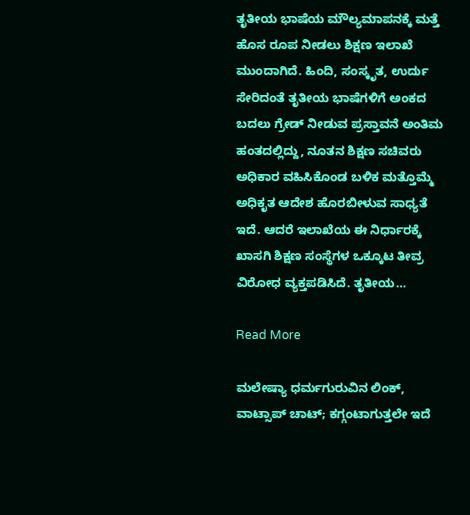ತೃತೀಯ ಭಾಷೆಯ ಮೌಲ್ಯಮಾಪನಕ್ಕೆ ಮತ್ತೆ ಹೊಸ ರೂಪ ನೀಡಲು ಶಿಕ್ಷಣ ಇಲಾಖೆ ಮುಂದಾಗಿದೆ. ಹಿಂದಿ, ಸಂಸ್ಕೃತ, ಉರ್ದು ಸೇರಿದಂತೆ ತೃತೀಯ ಭಾಷೆಗಳಿಗೆ ಅಂಕದ ಬದಲು ಗ್ರೇಡ್ ನೀಡುವ ಪ್ರಸ್ತಾವನೆ ಅಂತಿಮ ಹಂತದಲ್ಲಿದ್ದು, ನೂತನ ಶಿಕ್ಷಣ ಸಚಿವರು ಅಧಿಕಾರ ವಹಿಸಿಕೊಂಡ ಬಳಿಕ ಮತ್ತೊಮ್ಮೆ ಅಧಿಕೃತ ಆದೇಶ ಹೊರಬೀಳುವ ಸಾಧ್ಯತೆ ಇದೆ. ಆದರೆ ಇಲಾಖೆಯ ಈ ನಿರ್ಧಾರಕ್ಕೆ ಖಾಸಗಿ ಶಿಕ್ಷಣ ಸಂಸ್ಥೆಗಳ ಒಕ್ಕೂಟ ತೀವ್ರ ವಿರೋಧ ವ್ಯಕ್ತಪಡಿಸಿದೆ. ತೃತೀಯ…

Read More

ಮಲೇಷ್ಯಾ ಧರ್ಮಗುರುವಿನ ಲಿಂಕ್, ವಾಟ್ಸಾಪ್ ಚಾಟ್; ಕಗ್ಗಂಟಾಗುತ್ತಲೇ ಇದೆ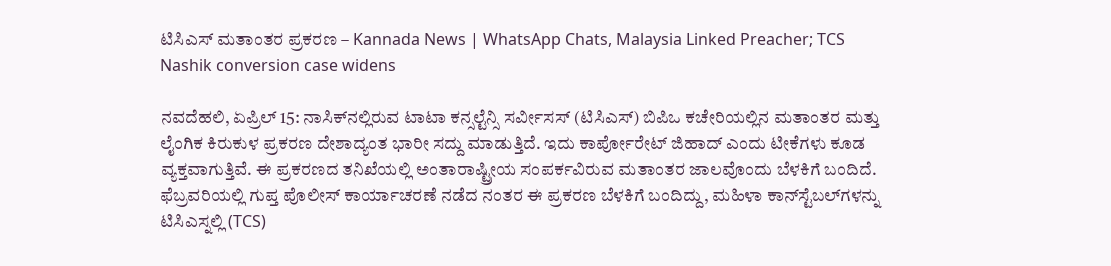ಟಿಸಿಎಸ್ ಮತಾಂತರ ಪ್ರಕರಣ – Kannada News | WhatsApp Chats, Malaysia Linked Preacher; TCS Nashik conversion case widens

ನವದೆಹಲಿ, ಏಪ್ರಿಲ್ 15: ನಾಸಿಕ್‌ನಲ್ಲಿರುವ ಟಾಟಾ ಕನ್ಸಲ್ಟೆನ್ಸಿ ಸರ್ವೀಸಸ್ (ಟಿಸಿಎಸ್) ಬಿಪಿಒ ಕಚೇರಿಯಲ್ಲಿನ ಮತಾಂತರ ಮತ್ತು ಲೈಂಗಿಕ ಕಿರುಕುಳ ಪ್ರಕರಣ ದೇಶಾದ್ಯಂತ ಭಾರೀ ಸದ್ದು ಮಾಡುತ್ತಿದೆ. ಇದು ಕಾರ್ಪೋರೇಟ್ ಜಿಹಾದ್ ಎಂದು ಟೀಕೆಗಳು ಕೂಡ ವ್ಯಕ್ತವಾಗುತ್ತಿವೆ. ಈ ಪ್ರಕರಣದ ತನಿಖೆಯಲ್ಲಿ ಅಂತಾರಾಷ್ಟ್ರೀಯ ಸಂಪರ್ಕವಿರುವ ಮತಾಂತರ ಜಾಲವೊಂದು ಬೆಳಕಿಗೆ ಬಂದಿದೆ. ಫೆಬ್ರವರಿಯಲ್ಲಿ ಗುಪ್ತ ಪೊಲೀಸ್ ಕಾರ್ಯಾಚರಣೆ ನಡೆದ ನಂತರ ಈ ಪ್ರಕರಣ ಬೆಳಕಿಗೆ ಬಂದಿದ್ದು, ಮಹಿಳಾ ಕಾನ್‌ಸ್ಟೆಬಲ್‌ಗಳನ್ನು ಟಿಸಿಎಸ್ನಲ್ಲಿ (TCS)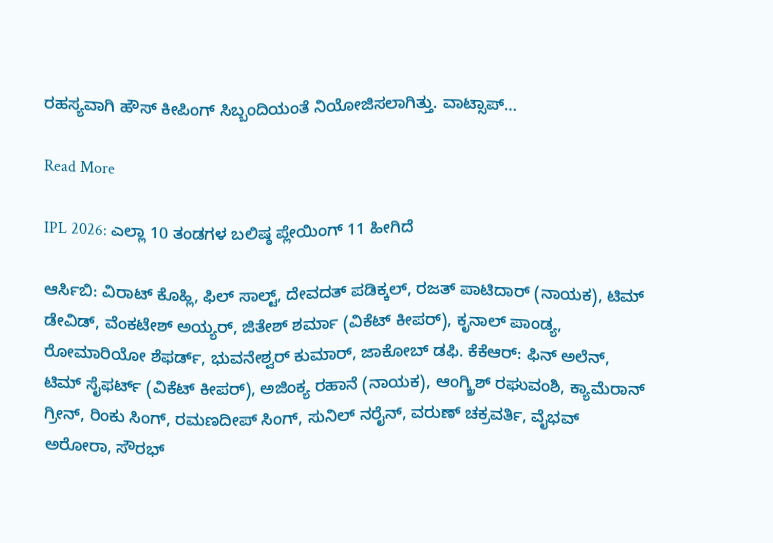ರಹಸ್ಯವಾಗಿ ಹೌಸ್ ಕೀಪಿಂಗ್ ಸಿಬ್ಬಂದಿಯಂತೆ ನಿಯೋಜಿಸಲಾಗಿತ್ತು. ವಾಟ್ಸಾಪ್…

Read More

IPL 2026: ಎಲ್ಲಾ 10 ತಂಡಗಳ ಬಲಿಷ್ಠ ಪ್ಲೇಯಿಂಗ್ 11 ಹೀಗಿದೆ

ಆರ್ಸಿಬಿ: ವಿರಾಟ್ ಕೊಹ್ಲಿ, ಫಿಲ್ ಸಾಲ್ಟ್, ದೇವದತ್ ಪಡಿಕ್ಕಲ್, ರಜತ್ ಪಾಟಿದಾರ್ (ನಾಯಕ), ಟಿಮ್ ಡೇವಿಡ್, ವೆಂಕಟೇಶ್ ಅಯ್ಯರ್, ಜಿತೇಶ್ ಶರ್ಮಾ (ವಿಕೆಟ್ ಕೀಪರ್), ಕೃನಾಲ್ ಪಾಂಡ್ಯ, ರೋಮಾರಿಯೋ ಶೆಫರ್ಡ್, ಭುವನೇಶ್ವರ್ ಕುಮಾರ್, ಜಾಕೋಬ್ ಡಫಿ. ಕೆಕೆಆರ್: ಫಿನ್ ಅಲೆನ್, ಟಿಮ್ ಸೈಫರ್ಟ್ (ವಿಕೆಟ್ ಕೀಪರ್), ಅಜಿಂಕ್ಯ ರಹಾನೆ (ನಾಯಕ), ಆಂಗ್ಕ್ರಿಶ್ ರಘುವಂಶಿ, ಕ್ಯಾಮೆರಾನ್ ಗ್ರೀನ್, ರಿಂಕು ಸಿಂಗ್, ರಮಣದೀಪ್ ಸಿಂಗ್, ಸುನಿಲ್ ನರೈನ್, ವರುಣ್ ಚಕ್ರವರ್ತಿ, ವೈಭವ್ ಅರೋರಾ, ಸೌರಭ್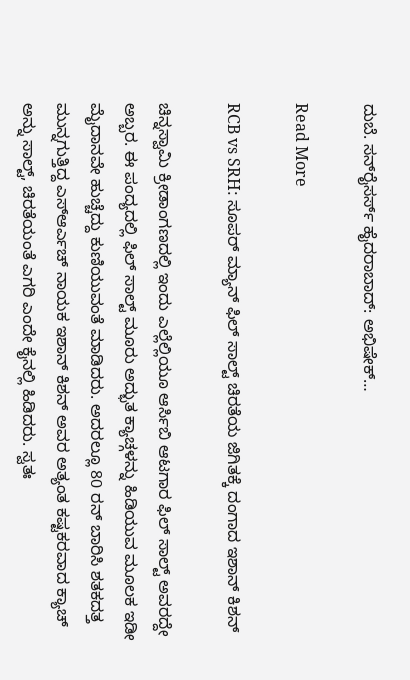ದುಬೆ. ಸನ್‌ರೈಸರ್ಸ್ ಹೈದರಾಬಾದ್‌: ಅಭಿಷೇಕ್…

Read More

RCB vs SRH: ಸೂಪರ್ ಮ್ಯಾನ್ ಫಿಲ್ ಸಾಲ್ಟ್ ಚಿರತೆಯ ಜಿಗಿತಕ್ಕೆ ದಂಗಾದ ಇಶಾನ್ ಕಿಶನ್

ಚಿನ್ನಸ್ವಾಮಿ ಕ್ರೀಡಾಂಗಣದಲ್ಲಿ ಇಂದು ಎಲ್ಲೆಲ್ಲಿಯೂ ಆರ್ಸಿಬಿ ಆಟಗಾರ ಫಿಲ್ ಸಾಲ್ಟ್ ಅವರದ್ದೇ ಅಬ್ಬರ. ಈ ಪಂದ್ಯದಲ್ಲಿ ಫಿಲ್ ಸಾಲ್ಟ್ ಮೂರು ಅದ್ಭುತ ಕ್ಯಾಚ್ಗಳನ್ನು ಹಿಡಿಯುವ ಮೂಲಕ ಇಡೀ ಮೈದಾನವೇ ಹುಚ್ಚೆದ್ದು ಕುಣಿಯುವಂತೆ ಮಾಡಿದರು. ಅದರಲ್ಲೂ 80 ರನ್ ಬಾರಿಸಿ ಶತಕದತ್ತ ಮುನ್ನಗುತ್ತಿದ್ದ ಎಸ್ಆರ್ಎಚ್ ನಾಯಕ ಇಶಾನ್ ಕಿಶನ್ ಅವರ ಅತ್ಯಂತ ಕಷ್ಟಕರವಾದ ಕ್ಯಾಚ್ ಅನ್ನು ಸಾಲ್ಟ್, ಚಿರತೆಯಂತೆ ಎಗರಿ ಎಂದೇ ಕೈನಲ್ಲಿ ಹಿಡಿದರು. ಸ್ವತಃ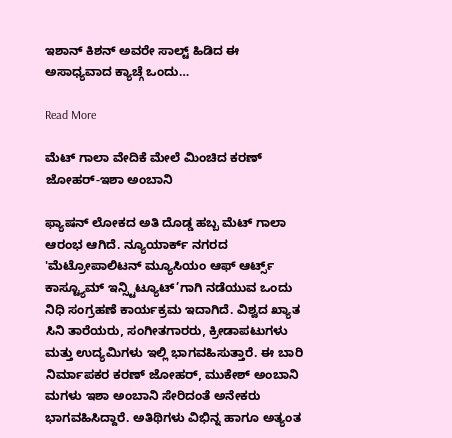ಇಶಾನ್ ಕಿಶನ್ ಅವರೇ ಸಾಲ್ಟ್ ಹಿಡಿದ ಈ ಅಸಾಧ್ಯವಾದ ಕ್ಯಾಚ್ಗೆ ಒಂದು…

Read More

ಮೆಟ್ ಗಾಲಾ ವೇದಿಕೆ ಮೇಲೆ ಮಿಂಚಿದ ಕರಣ್ ಜೋಹರ್-ಇಶಾ ಅಂಬಾನಿ

ಫ್ಯಾಷನ್ ಲೋಕದ ಅತಿ ದೊಡ್ಡ ಹಬ್ಬ ಮೆಟ್ ಗಾಲಾ ಆರಂಭ ಆಗಿದೆ. ನ್ಯೂಯಾರ್ಕ್ ನಗರದ 'ಮೆಟ್ರೋಪಾಲಿಟನ್ ಮ್ಯೂಸಿಯಂ ಆಫ್ ಆರ್ಟ್ಸ್ ಕಾಸ್ಟ್ಯೂಮ್ ಇನ್ಸ್ಟಿಟ್ಯೂಟ್’ಗಾಗಿ ನಡೆಯುವ ಒಂದು ನಿಧಿ ಸಂಗ್ರಹಣೆ ಕಾರ್ಯಕ್ರಮ ಇದಾಗಿದೆ. ವಿಶ್ವದ ಖ್ಯಾತ ಸಿನಿ ತಾರೆಯರು, ಸಂಗೀತಗಾರರು, ಕ್ರೀಡಾಪಟುಗಳು ಮತ್ತು ಉದ್ಯಮಿಗಳು ಇಲ್ಲಿ ಭಾಗವಹಿಸುತ್ತಾರೆ. ಈ ಬಾರಿ ನಿರ್ಮಾಪಕರ ಕರಣ್ ಜೋಹರ್, ಮುಕೇಶ್ ಅಂಬಾನಿ ಮಗಳು ಇಶಾ ಅಂಬಾನಿ ಸೇರಿದಂತೆ ಅನೇಕರು ಭಾಗವಹಿಸಿದ್ದಾರೆ. ಅತಿಥಿಗಳು ವಿಭಿನ್ನ ಹಾಗೂ ಅತ್ಯಂತ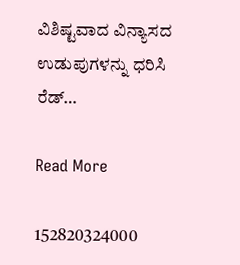ವಿಶಿಷ್ಟವಾದ ವಿನ್ಯಾಸದ ಉಡುಪುಗಳನ್ನು ಧರಿಸಿ ರೆಡ್…

Read More

152820324000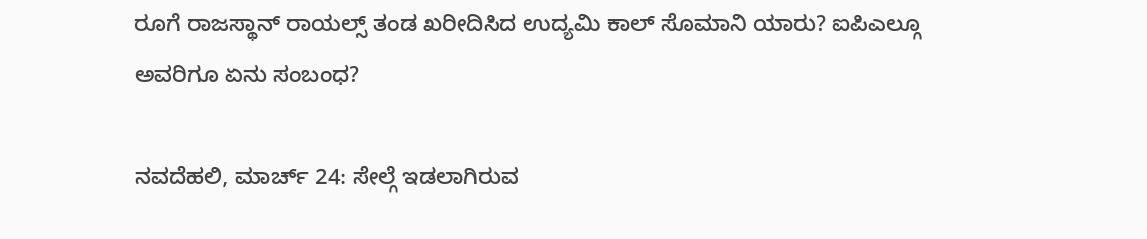ರೂಗೆ ರಾಜಸ್ಥಾನ್ ರಾಯಲ್ಸ್ ತಂಡ ಖರೀದಿಸಿದ ಉದ್ಯಮಿ ಕಾಲ್ ಸೊಮಾನಿ ಯಾರು? ಐಪಿಎಲ್ಗೂ ಅವರಿಗೂ ಏನು ಸಂಬಂಧ?

ನವದೆಹಲಿ, ಮಾರ್ಚ್ 24: ಸೇಲ್ಗೆ ಇಡಲಾಗಿರುವ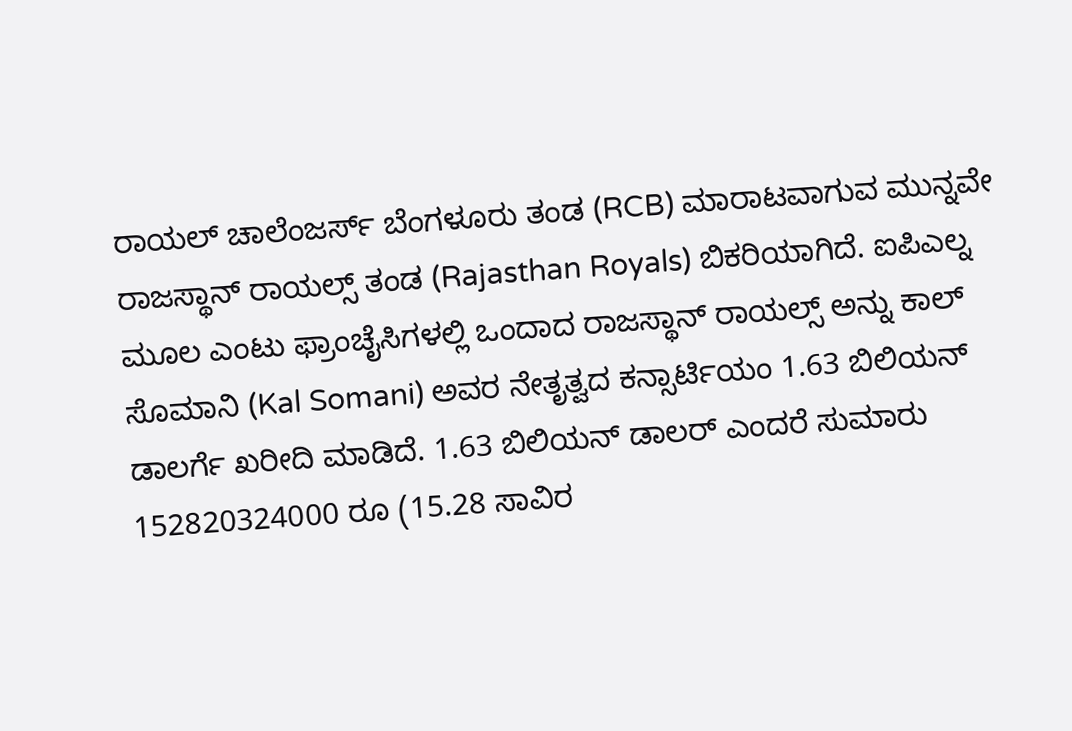ರಾಯಲ್ ಚಾಲೆಂಜರ್ಸ್ ಬೆಂಗಳೂರು ತಂಡ (RCB) ಮಾರಾಟವಾಗುವ ಮುನ್ನವೇ ರಾಜಸ್ಥಾನ್ ರಾಯಲ್ಸ್ ತಂಡ (Rajasthan Royals) ಬಿಕರಿಯಾಗಿದೆ. ಐಪಿಎಲ್ನ ಮೂಲ ಎಂಟು ಫ್ರಾಂಚೈಸಿಗಳಲ್ಲಿ ಒಂದಾದ ರಾಜಸ್ಥಾನ್ ರಾಯಲ್ಸ್ ಅನ್ನು ಕಾಲ್ ಸೊಮಾನಿ (Kal Somani) ಅವರ ನೇತೃತ್ವದ ಕನ್ಸಾರ್ಟಿಯಂ 1.63 ಬಿಲಿಯನ್ ಡಾಲರ್ಗೆ ಖರೀದಿ ಮಾಡಿದೆ. 1.63 ಬಿಲಿಯನ್ ಡಾಲರ್ ಎಂದರೆ ಸುಮಾರು 152820324000 ರೂ (15.28 ಸಾವಿರ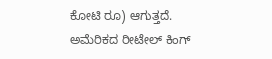ಕೋಟಿ ರೂ) ಆಗುತ್ತದೆ. ಅಮೆರಿಕದ ರೀಟೇಲ್ ಕಿಂಗ್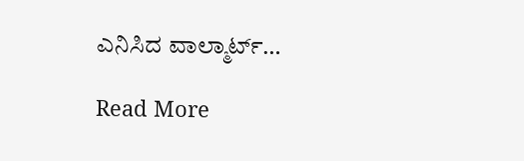ಎನಿಸಿದ ವಾಲ್ಮಾರ್ಟ್…

Read More